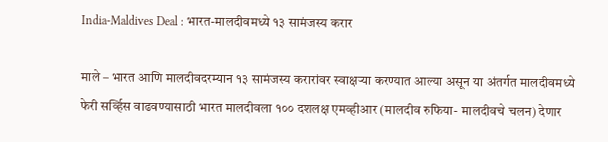India-Maldives Deal : भारत-मालदीवमध्ये १३ सामंजस्य करार

माले – भारत आणि मालदीवदरम्यान १३ सामंजस्य करारांवर स्वाक्षऱ्या करण्यात आल्या असून या अंतर्गत मालदीवमध्ये फेरी सर्व्हिस वाढवण्यासाठी भारत मालदीवला १०० दशलक्ष एमव्हीआर (मालदीव रुफिया- मालदीवचे चलन) देणार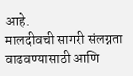आहे.
मालदीवची सागरी संलग्नता वाढवण्यासाठी आणि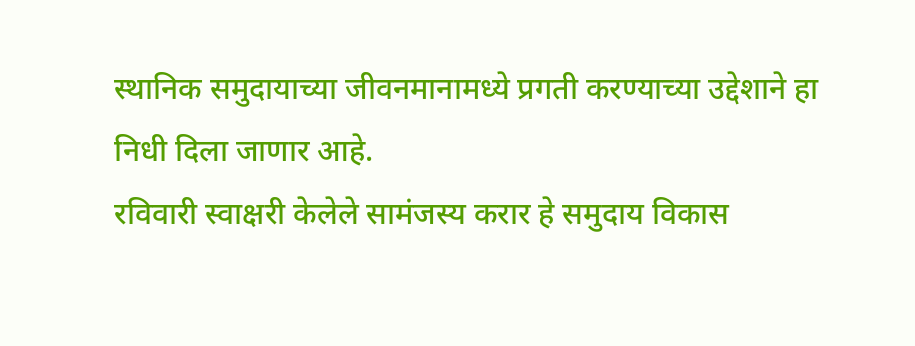स्थानिक समुदायाच्या जीवनमानामध्ये प्रगती करण्याच्या उद्देशाने हा निधी दिला जाणार आहे.
रविवारी स्वाक्षरी केलेले सामंजस्य करार हे समुदाय विकास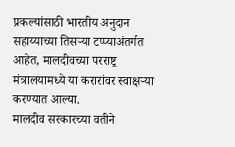प्रकल्यांसाठी भारतीय अनुदान सहाय्याच्या तिसऱ्या टप्प्याअंतर्गत आहेत, मालदीवच्या परराष्ट्र मंत्रालयामध्ये या करारांवर स्वाक्षऱ्या करण्यात आल्या.
मालदीव सरकारच्या वतीने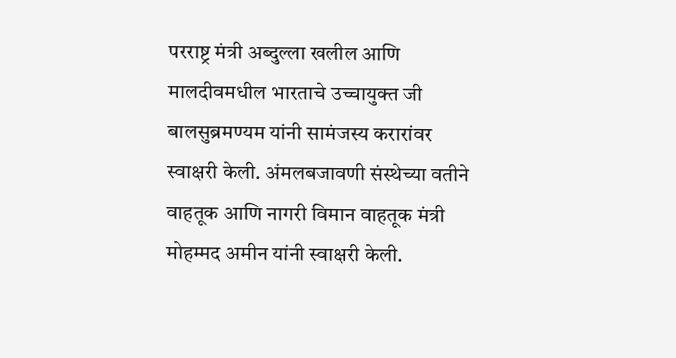परराष्ट्र मंत्री अब्दुल्ला खलील आणि मालदीवमधील भारताचे उच्चायुक्त जी बालसुब्रमण्यम यांनी सामंजस्य करारांवर स्वाक्षरी केली. अंमलबजावणी संस्थेच्या वतीने वाहतूक आणि नागरी विमान वाहतूक मंत्री मोहम्मद अमीन यांनी स्वाक्षरी केली.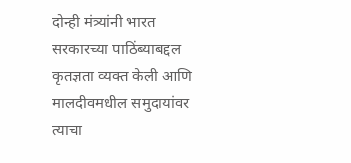दोन्ही मंत्र्यांनी भारत सरकारच्या पाठिंब्याबद्दल कृतज्ञता व्यक्त केली आणि मालदीवमधील समुदायांवर त्याचा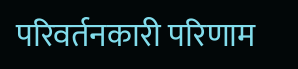परिवर्तनकारी परिणाम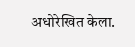अधोरेखित केला.